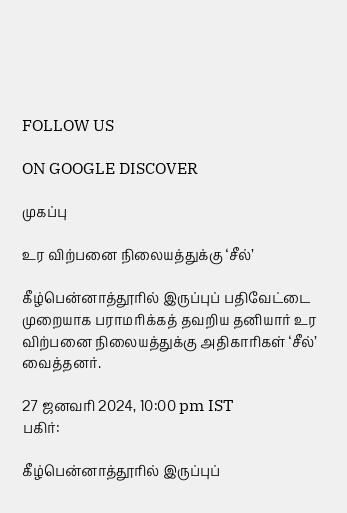FOLLOW US

ON GOOGLE DISCOVER

முகப்பு

உர விற்பனை நிலையத்துக்கு ‘சீல்’

கீழ்பென்னாத்தூரில் இருப்புப் பதிவேட்டை முறையாக பராமரிக்கத் தவறிய தனியார் உர விற்பனை நிலையத்துக்கு அதிகாரிகள் ‘சீல்’ வைத்தனர்.

27 ஜனவரி 2024, 10:00 pm IST
பகிர்:

கீழ்பென்னாத்தூரில் இருப்புப்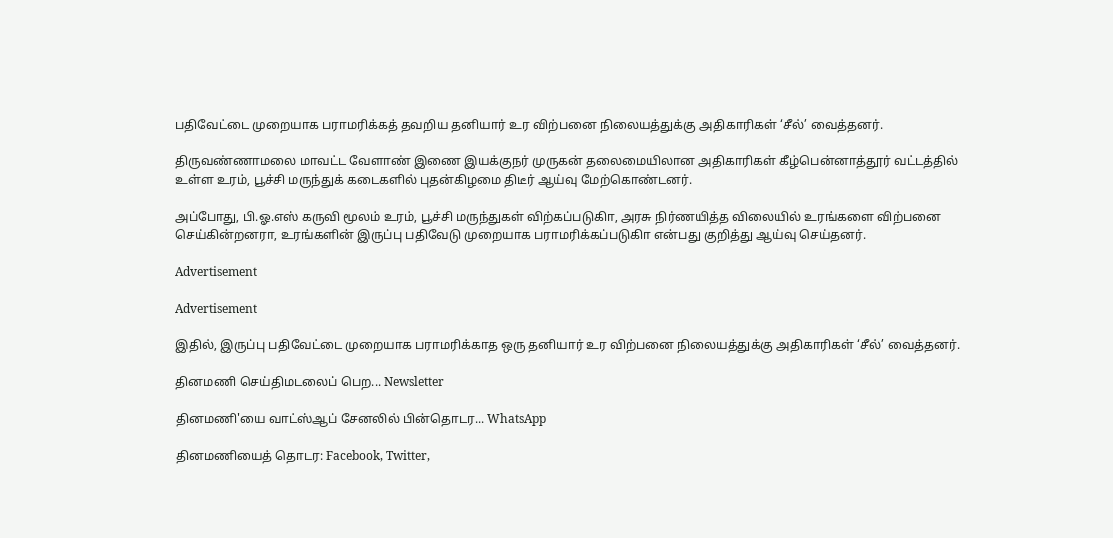பதிவேட்டை முறையாக பராமரிக்கத் தவறிய தனியார் உர விற்பனை நிலையத்துக்கு அதிகாரிகள் ‘சீல்’ வைத்தனர்.

திருவண்ணாமலை மாவட்ட வேளாண் இணை இயக்குநர் முருகன் தலைமையிலான அதிகாரிகள் கீழ்பென்னாத்தூர் வட்டத்தில் உள்ள உரம், பூச்சி மருந்துக் கடைகளில் புதன்கிழமை திடீர் ஆய்வு மேற்கொண்டனர்.

அப்போது, பி.ஓ.எஸ் கருவி மூலம் உரம், பூச்சி மருந்துகள் விற்கப்படுகிா, அரசு நிர்ணயித்த விலையில் உரங்களை விற்பனை செய்கின்றனரா, உரங்களின் இருப்பு பதிவேடு முறையாக பராமரிக்கப்படுகிா என்பது குறித்து ஆய்வு செய்தனர்.

Advertisement

Advertisement

இதில், இருப்பு பதிவேட்டை முறையாக பராமரிக்காத ஒரு தனியார் உர விற்பனை நிலையத்துக்கு அதிகாரிகள் ‘சீல்’ வைத்தனர்.

தினமணி செய்திமடலைப் பெற... Newsletter

தினமணி'யை வாட்ஸ்ஆப் சேனலில் பின்தொடர... WhatsApp

தினமணியைத் தொடர: Facebook, Twitter,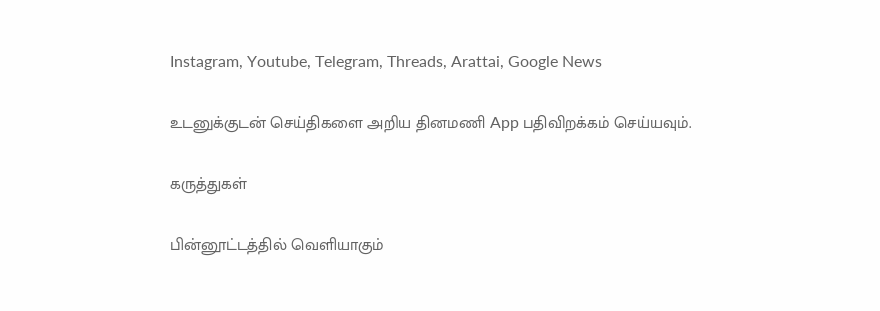Instagram, Youtube, Telegram, Threads, Arattai, Google News

உடனுக்குடன் செய்திகளை அறிய தினமணி App பதிவிறக்கம் செய்யவும்.

கருத்துகள்

பின்னூட்டத்தில் வெளியாகும்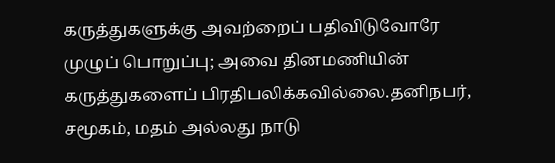கருத்துகளுக்கு அவற்றைப் பதிவிடுவோரே முழுப் பொறுப்பு; அவை தினமணியின் கருத்துகளைப் பிரதிபலிக்கவில்லை.தனிநபர், சமூகம், மதம் அல்லது நாடு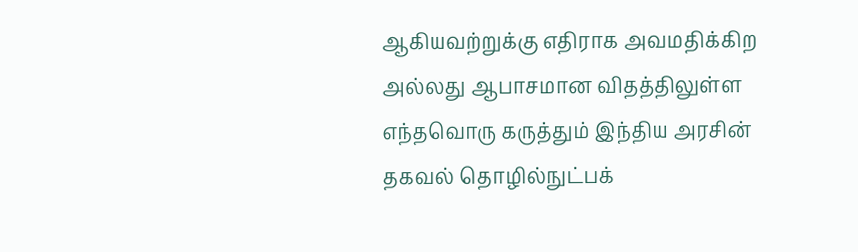ஆகியவற்றுக்கு எதிராக அவமதிக்கிற அல்லது ஆபாசமான விதத்திலுள்ள எந்தவொரு கருத்தும் இந்திய அரசின் தகவல் தொழில்நுட்பக்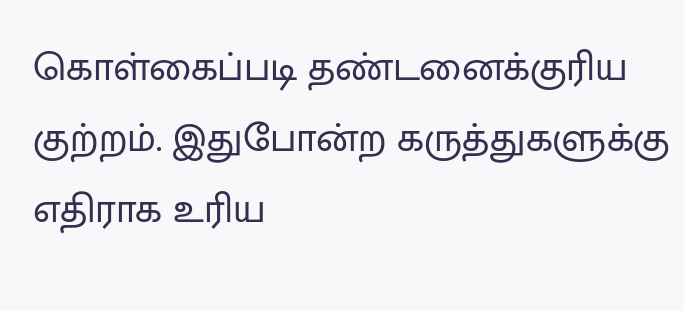கொள்கைப்படி தண்டனைக்குரிய குற்றம். இதுபோன்ற கருத்துகளுக்கு எதிராக உரிய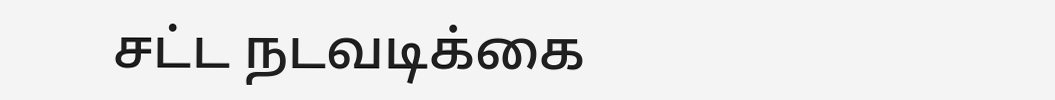சட்ட நடவடிக்கை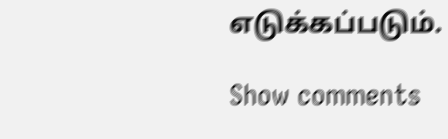எடுக்கப்படும்.

Show comments